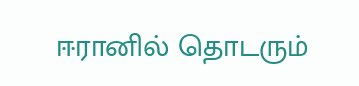ஈரானில் தொடரும்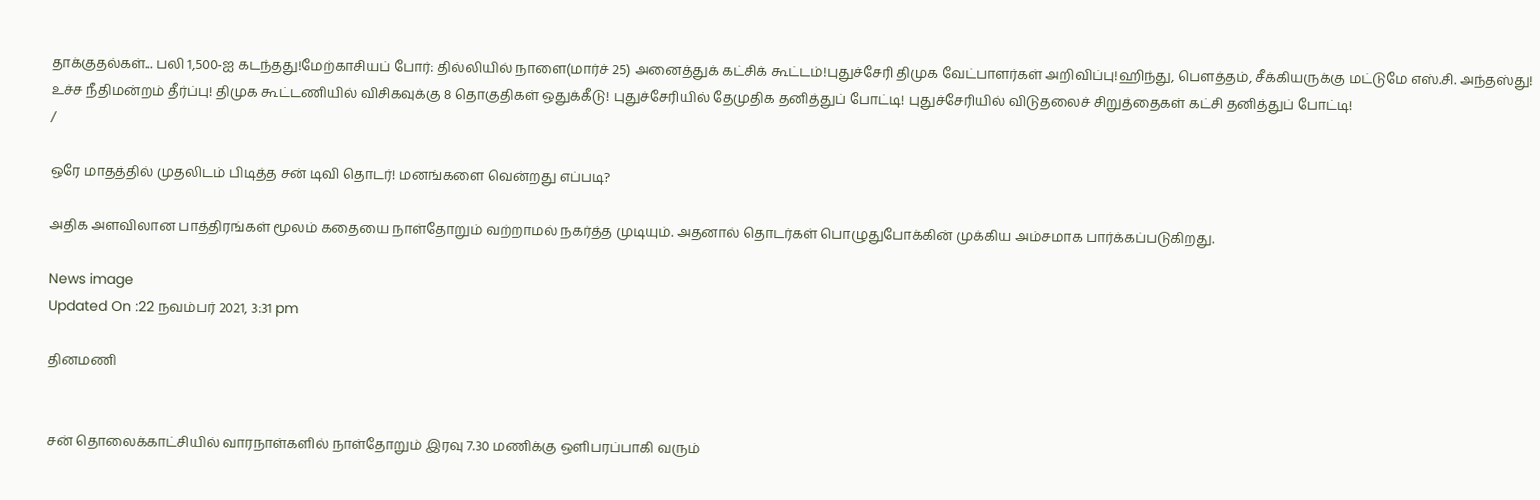தாக்குதல்கள்... பலி 1,500-ஐ கடந்தது!மேற்காசியப் போர்: தில்லியில் நாளை(மார்ச் 25) அனைத்துக் கட்சிக் கூட்டம்!புதுச்சேரி திமுக வேட்பாளர்கள் அறிவிப்பு!ஹிந்து, பெளத்தம், சீக்கியருக்கு மட்டுமே எஸ்.சி. அந்தஸ்து! உச்ச நீதிமன்றம் தீர்ப்பு! திமுக கூட்டணியில் விசிகவுக்கு 8 தொகுதிகள் ஒதுக்கீடு! புதுச்சேரியில் தேமுதிக தனித்துப் போட்டி! புதுச்சேரியில் விடுதலைச் சிறுத்தைகள் கட்சி தனித்துப் போட்டி!
/

ஒரே மாதத்தில் முதலிடம் பிடித்த சன் டிவி தொடர்! மனங்களை வென்றது எப்படி?

அதிக அளவிலான பாத்திரங்கள் மூலம் கதையை நாள்தோறும் வற்றாமல் நகர்த்த முடியும். அதனால் தொடர்கள் பொழுதுபோக்கின் முக்கிய அம்சமாக பார்க்கப்படுகிறது.

News image
Updated On :22 நவம்பர் 2021, 3:31 pm

தினமணி


சன் தொலைக்காட்சியில் வாரநாள்களில் நாள்தோறும் இரவு 7.30 மணிக்கு ஒளிபரப்பாகி வரும்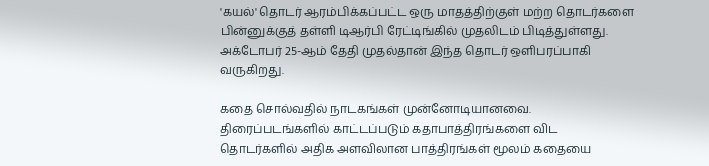'கயல்' தொடர் ஆரம்பிக்கப்பட்ட ஒரு மாதத்திற்குள் மற்ற தொடர்களை பின்னுக்குத் தள்ளி டிஆர்பி ரேட்டிங்கில் முதலிடம் பிடித்துள்ளது. அக்டோபர் 25-ஆம் தேதி முதல்தான் இந்த தொடர் ஒளிபரப்பாகி வருகிறது.

கதை சொல்வதில் நாடகங்கள் முன்னோடியானவை. திரைப்படங்களில் காட்டப்படும் கதாபாத்திரங்களை விட தொடர்களில் அதிக அளவிலான பாத்திரங்கள் மூலம் கதையை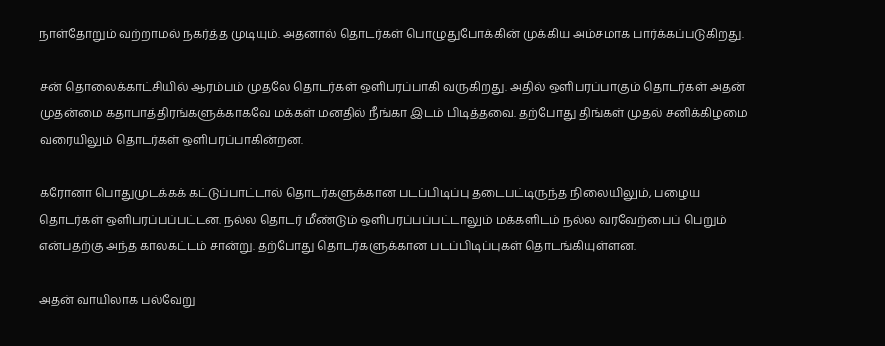நாள்தோறும் வற்றாமல் நகர்த்த முடியும். அதனால் தொடர்கள் பொழுதுபோக்கின் முக்கிய அம்சமாக பார்க்கப்படுகிறது.

சன் தொலைக்காட்சியில் ஆரம்பம் முதலே தொடர்கள் ஒளிபரப்பாகி வருகிறது. அதில் ஒளிபரப்பாகும் தொடர்கள் அதன் முதன்மை கதாபாத்திரங்களுக்காகவே மக்கள் மனதில் நீங்கா இடம் பிடித்தவை. தற்போது திங்கள் முதல் சனிக்கிழமை வரையிலும் தொடர்கள் ஒளிபரப்பாகின்றன.

கரோனா பொதுமுடக்கக் கட்டுப்பாட்டால் தொடர்களுக்கான படப்பிடிப்பு தடைபட்டிருந்த நிலையிலும், பழைய தொடர்கள் ஒளிபரப்பப்பட்டன. நல்ல தொடர் மீண்டும் ஒளிபரப்பப்பட்டாலும் மக்களிடம் நல்ல வரவேற்பைப் பெறும் என்பதற்கு அந்த காலகட்டம் சான்று. தற்போது தொடர்களுக்கான படப்பிடிப்புகள் தொடங்கியுள்ளன.

அதன் வாயிலாக பல்வேறு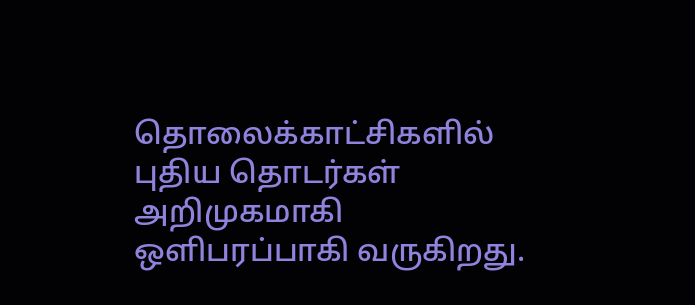தொலைக்காட்சிகளில் புதிய தொடர்கள் அறிமுகமாகி ஒளிபரப்பாகி வருகிறது.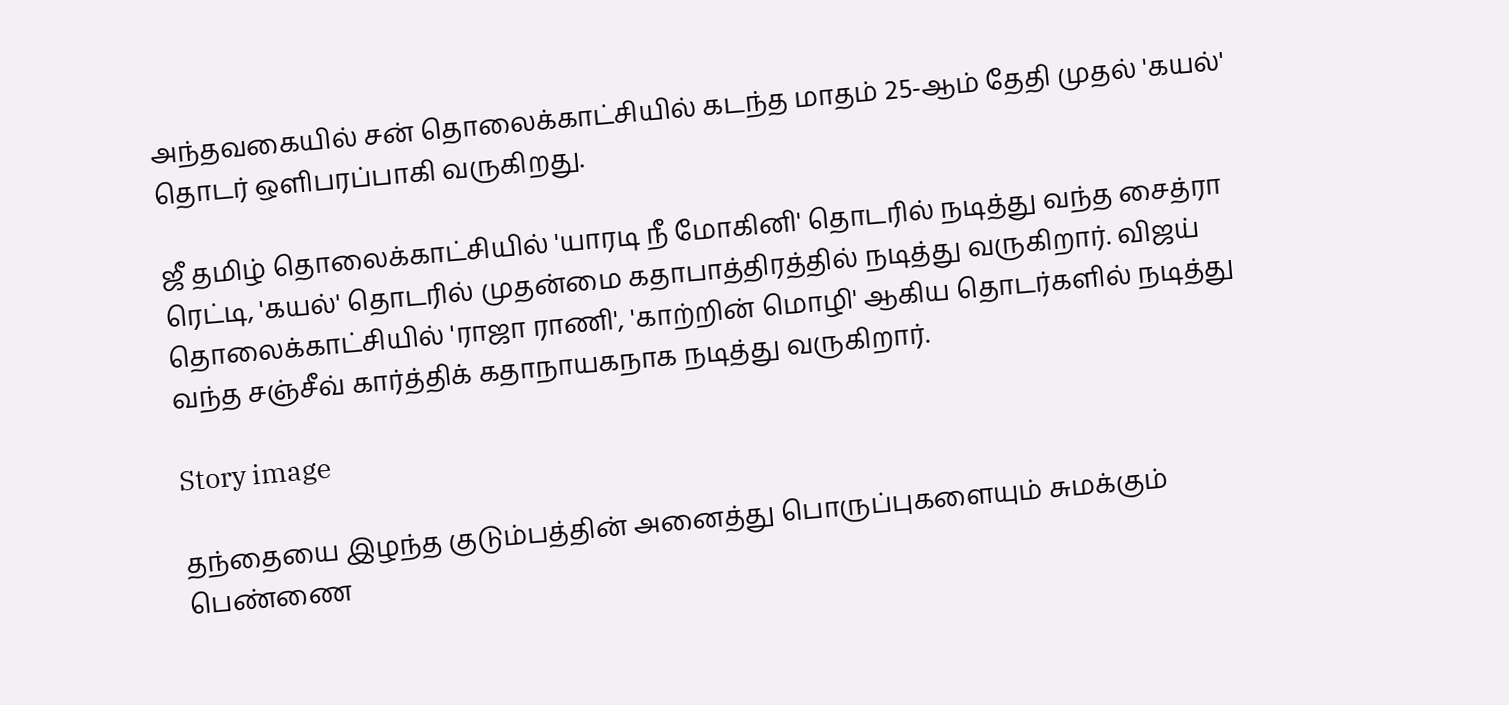அந்தவகையில் சன் தொலைக்காட்சியில் கடந்த மாதம் 25-ஆம் தேதி முதல் 'கயல்' தொடர் ஒளிபரப்பாகி வருகிறது.

ஜீ தமிழ் தொலைக்காட்சியில் 'யாரடி நீ மோகினி' தொடரில் நடித்து வந்த சைத்ரா ரெட்டி, 'கயல்' தொடரில் முதன்மை கதாபாத்திரத்தில் நடித்து வருகிறார். விஜய் தொலைக்காட்சியில் 'ராஜா ராணி', 'காற்றின் மொழி' ஆகிய தொடர்களில் நடித்து வந்த சஞ்சீவ் கார்த்திக் கதாநாயகநாக நடித்து வருகிறார்.

Story image

தந்தையை இழந்த குடும்பத்தின் அனைத்து பொருப்புகளையும் சுமக்கும் பெண்ணை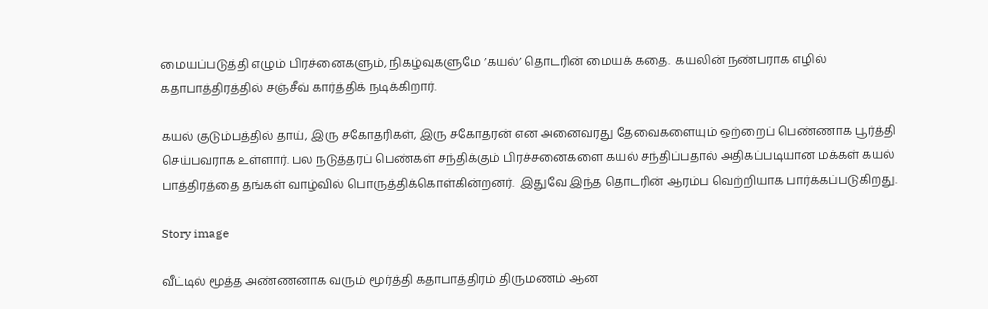மையப்படுத்தி எழும் பிரச்னைகளும், நிகழ்வுகளுமே ’கயல்’ தொடரின் மையக் கதை.  கயலின் நண்பராக எழில் கதாபாத்திரத்தில் சஞ்சீவ் கார்த்திக் நடிக்கிறார்.

கயல் குடும்பத்தில் தாய், இரு சகோதரிகள், இரு சகோதரன் என அனைவரது தேவைகளையும் ஒற்றைப் பெண்ணாக பூர்த்தி செய்பவராக உள்ளார். பல நடுத்தரப் பெண்கள் சந்திக்கும் பிரச்சனைகளை கயல் சந்திப்பதால் அதிகப்படியான மக்கள் கயல் பாத்திரத்தை தங்கள் வாழ்வில் பொருத்திக்கொள்கின்றனர்.  இதுவே இந்த தொடரின் ஆரம்ப வெற்றியாக பார்க்கப்படுகிறது.

Story image

வீட்டில் மூத்த அண்ணனாக வரும் மூர்த்தி கதாபாத்திரம் திருமணம் ஆன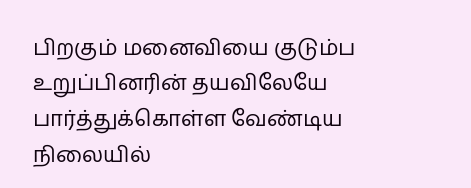பிறகும் மனைவியை குடும்ப உறுப்பினரின் தயவிலேயே பார்த்துக்கொள்ள வேண்டிய நிலையில்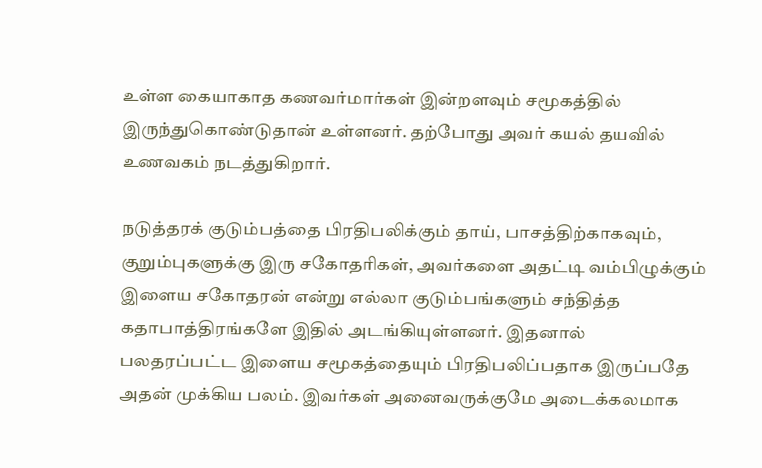உள்ள கையாகாத கணவர்மார்கள் இன்றளவும் சமூகத்தில் இருந்துகொண்டுதான் உள்ளனர். தற்போது அவர் கயல் தயவில் உணவகம் நடத்துகிறார்.

நடுத்தரக் குடும்பத்தை பிரதிபலிக்கும் தாய், பாசத்திற்காகவும், குறும்புகளுக்கு இரு சகோதரிகள், அவர்களை அதட்டி வம்பிழுக்கும் இளைய சகோதரன் என்று எல்லா குடும்பங்களும் சந்தித்த கதாபாத்திரங்களே இதில் அடங்கியுள்ளனர். இதனால் பலதரப்பட்ட இளைய சமூகத்தையும் பிரதிபலிப்பதாக இருப்பதே அதன் முக்கிய பலம். இவர்கள் அனைவருக்குமே அடைக்கலமாக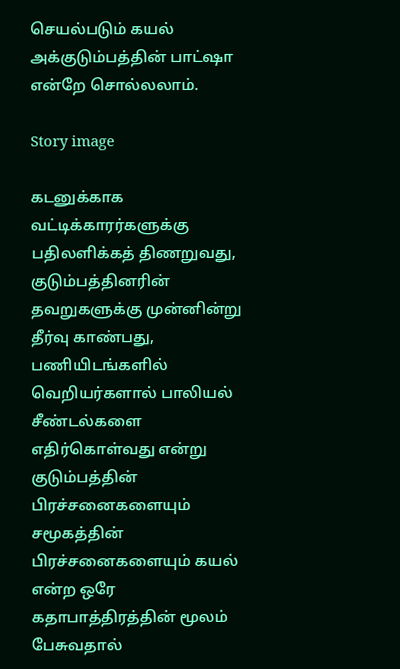செயல்படும் கயல் அக்குடும்பத்தின் பாட்ஷா என்றே சொல்லலாம்.

Story image

கடனுக்காக வட்டிக்காரர்களுக்கு பதிலளிக்கத் திணறுவது, குடும்பத்தினரின் தவறுகளுக்கு முன்னின்று தீர்வு காண்பது, பணியிடங்களில் வெறியர்களால் பாலியல் சீண்டல்களை எதிர்கொள்வது என்று குடும்பத்தின் பிரச்சனைகளையும் சமூகத்தின் பிரச்சனைகளையும் கயல் என்ற ஒரே கதாபாத்திரத்தின் மூலம் பேசுவதால்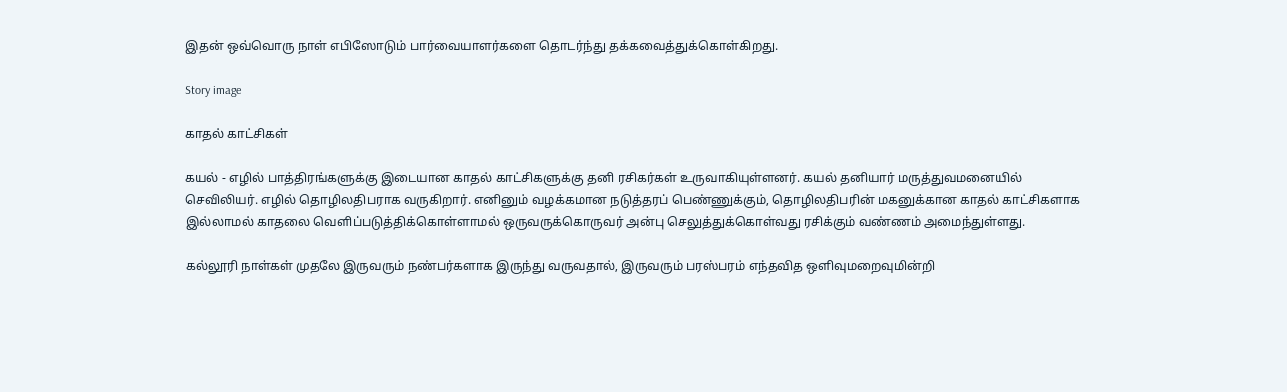இதன் ஒவ்வொரு நாள் எபிஸோடும் பார்வையாளர்களை தொடர்ந்து தக்கவைத்துக்கொள்கிறது.

Story image

காதல் காட்சிகள்

கயல் - எழில் பாத்திரங்களுக்கு இடையான காதல் காட்சிகளுக்கு தனி ரசிகர்கள் உருவாகியுள்ளனர். கயல் தனியார் மருத்துவமனையில் செவிலியர். எழில் தொழிலதிபராக வருகிறார். எனினும் வழக்கமான நடுத்தரப் பெண்ணுக்கும், தொழிலதிபரின் மகனுக்கான காதல் காட்சிகளாக இல்லாமல் காதலை வெளிப்படுத்திக்கொள்ளாமல் ஒருவருக்கொருவர் அன்பு செலுத்துக்கொள்வது ரசிக்கும் வண்ணம் அமைந்துள்ளது.

கல்லூரி நாள்கள் முதலே இருவரும் நண்பர்களாக இருந்து வருவதால், இருவரும் பரஸ்பரம் எந்தவித ஒளிவுமறைவுமின்றி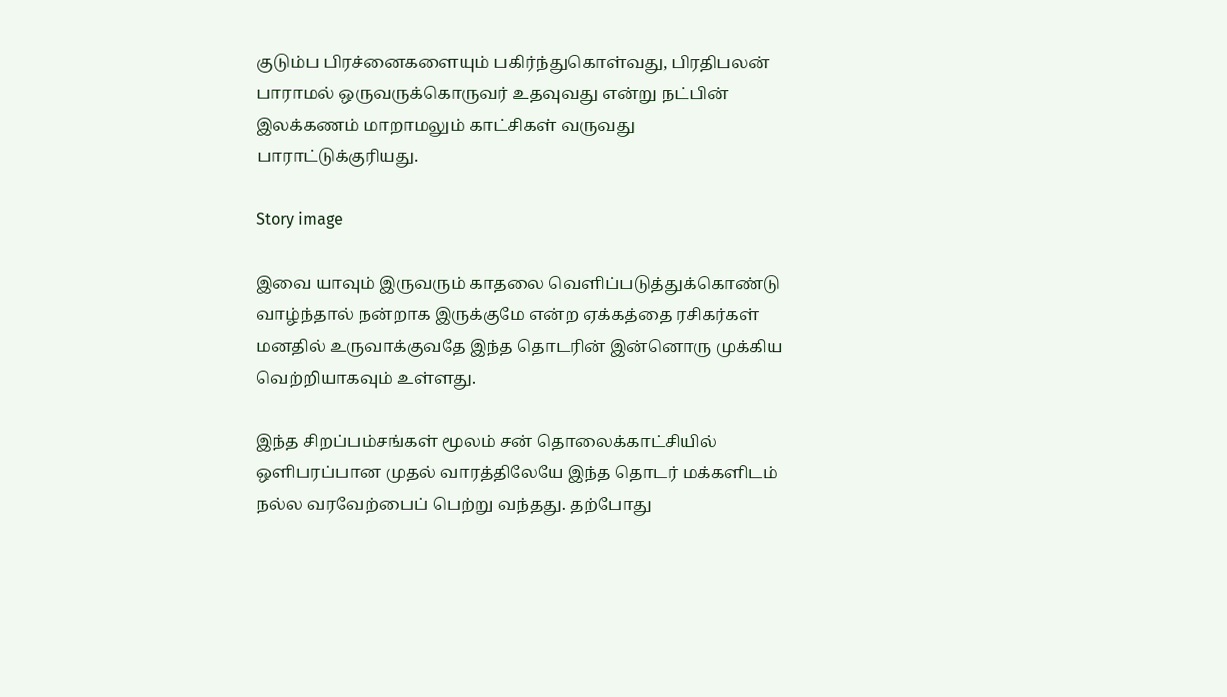குடும்ப பிரச்னைகளையும் பகிர்ந்துகொள்வது, பிரதிபலன் பாராமல் ஒருவருக்கொருவர் உதவுவது என்று நட்பின் இலக்கணம் மாறாமலும் காட்சிகள் வருவது பாராட்டுக்குரியது.

Story image

இவை யாவும் இருவரும் காதலை வெளிப்படுத்துக்கொண்டு வாழ்ந்தால் நன்றாக இருக்குமே என்ற ஏக்கத்தை ரசிகர்கள் மனதில் உருவாக்குவதே இந்த தொடரின் இன்னொரு முக்கிய வெற்றியாகவும் உள்ளது.

இந்த சிறப்பம்சங்கள் மூலம் சன் தொலைக்காட்சியில் ஒளிபரப்பான முதல் வாரத்திலேயே இந்த தொடர் மக்களிடம் நல்ல வரவேற்பைப் பெற்று வந்தது. தற்போது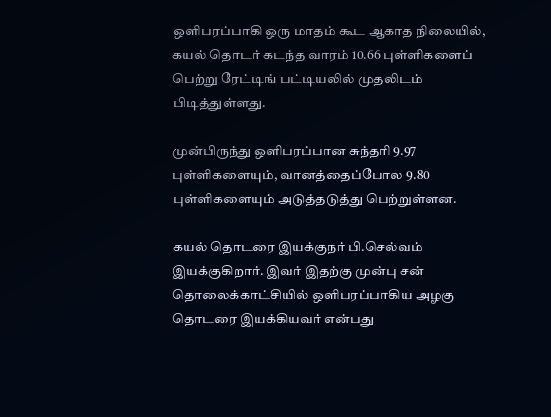ஒளிபரப்பாகி ஒரு மாதம் கூட ஆகாத நிலையில், கயல் தொடர் கடந்த வாரம் 10.66 புள்ளிகளைப் பெற்று ரேட்டிங் பட்டியலில் முதலிடம் பிடித்துள்ளது.

முன்பிருந்து ஒளிபரப்பான சுந்தரி 9.97 புள்ளிகளையும், வானத்தைப்போல 9.80 புள்ளிகளையும் அடுத்தடுத்து பெற்றுள்ளன.

கயல் தொடரை இயக்குநர் பி.செல்வம் இயக்குகிறார். இவர் இதற்கு முன்பு சன் தொலைக்காட்சியில் ஒளிபரப்பாகிய அழகு தொடரை இயக்கியவர் என்பது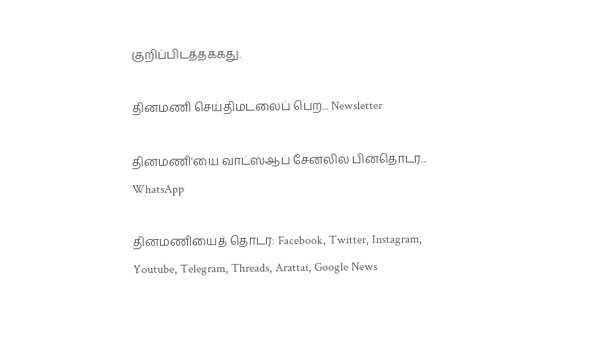குறிப்பிடத்தக்கது.

தினமணி செய்திமடலைப் பெற... Newsletter

தினமணி'யை வாட்ஸ்ஆப் சேனலில் பின்தொடர... WhatsApp

தினமணியைத் தொடர: Facebook, Twitter, Instagram, Youtube, Telegram, Threads, Arattai, Google News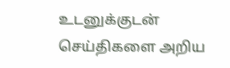உடனுக்குடன் செய்திகளை அறிய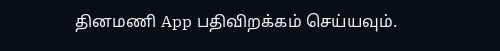தினமணி App பதிவிறக்கம் செய்யவும்.